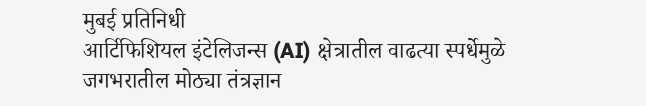मुबई प्रतिनिधी
आर्टिफिशियल इंटेलिजन्स (AI) क्षेत्रातील वाढत्या स्पर्धेमुळे जगभरातील मोठ्या तंत्रज्ञान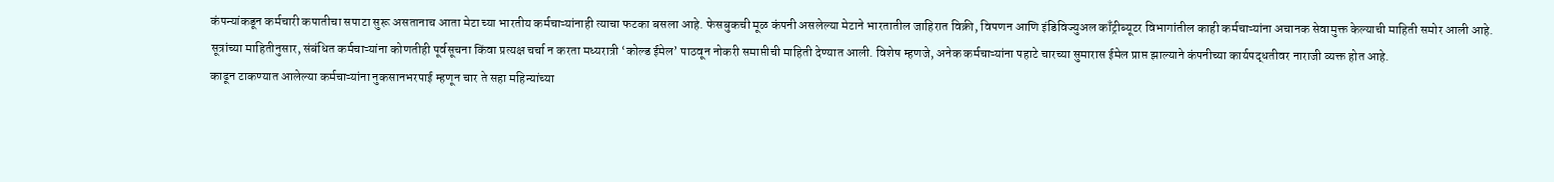कंपन्यांकडून कर्मचारी कपातीचा सपाटा सुरू असतानाच आता मेटा च्या भारतीय कर्मचाऱ्यांनाही त्याचा फटका बसला आहे. फेसबुकची मूळ कंपनी असलेल्या मेटाने भारतातील जाहिरात विक्री, विपणन आणि इंडिविज्युअल काँट्रीब्यूटर विभागांतील काही कर्मचाऱ्यांना अचानक सेवामुक्त केल्याची माहिती समोर आली आहे.
सूत्रांच्या माहितीनुसार, संबंधित कर्मचाऱ्यांना कोणतीही पूर्वसूचना किंवा प्रत्यक्ष चर्चा न करता मध्यरात्री ‘कोल्ड ईमेल’ पाठवून नोकरी समाप्तीची माहिती देण्यात आली. विशेष म्हणजे, अनेक कर्मचाऱ्यांना पहाटे चारच्या सुमारास ईमेल प्राप्त झाल्याने कंपनीच्या कार्यपद्धतीवर नाराजी व्यक्त होत आहे.
काढून टाकण्यात आलेल्या कर्मचाऱ्यांना नुकसानभरपाई म्हणून चार ते सहा महिन्यांच्या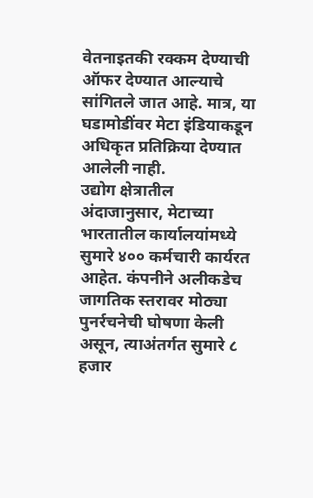वेतनाइतकी रक्कम देण्याची ऑफर देण्यात आल्याचे सांगितले जात आहे. मात्र, या घडामोडींवर मेटा इंडियाकडून अधिकृत प्रतिक्रिया देण्यात आलेली नाही.
उद्योग क्षेत्रातील अंदाजानुसार, मेटाच्या भारतातील कार्यालयांमध्ये सुमारे ४०० कर्मचारी कार्यरत आहेत. कंपनीने अलीकडेच जागतिक स्तरावर मोठ्या पुनर्रचनेची घोषणा केली असून, त्याअंतर्गत सुमारे ८ हजार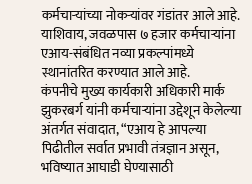कर्मचाऱ्यांच्या नोकऱ्यांवर गंडांतर आले आहे. याशिवाय, जवळपास ७ हजार कर्मचाऱ्यांना एआय-संबंधित नव्या प्रकल्पांमध्ये स्थानांतरित करण्यात आले आहे.
कंपनीचे मुख्य कार्यकारी अधिकारी मार्क झुकरबर्ग यांनी कर्मचाऱ्यांना उद्देशून केलेल्या अंतर्गत संवादात, “एआय हे आपल्या पिढीतील सर्वात प्रभावी तंत्रज्ञान असून, भविष्यात आघाडी घेण्यासाठी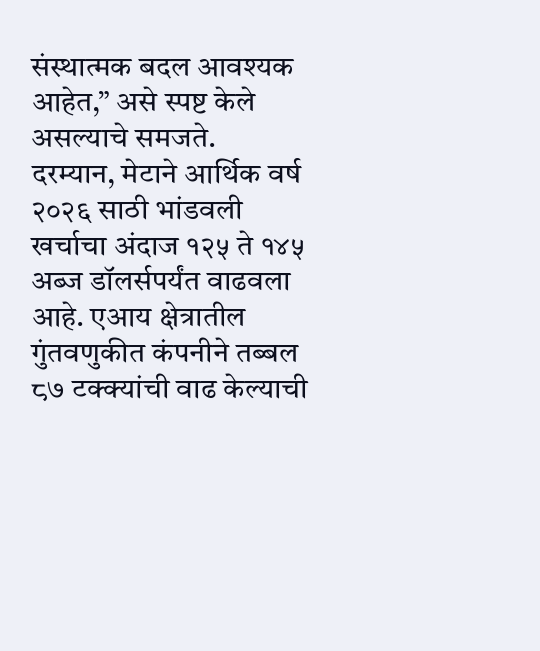संस्थात्मक बदल आवश्यक आहेत,” असे स्पष्ट केले असल्याचे समजते.
दरम्यान, मेटाने आर्थिक वर्ष २०२६ साठी भांडवली खर्चाचा अंदाज १२५ ते १४५ अब्ज डॉलर्सपर्यंत वाढवला आहे. एआय क्षेत्रातील गुंतवणुकीत कंपनीने तब्बल ८७ टक्क्यांची वाढ केल्याची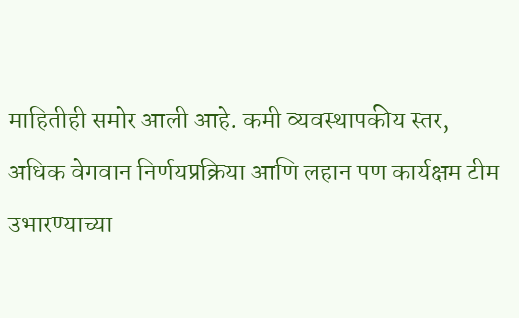माहितीही समोर आली आहे. कमी व्यवस्थापकीय स्तर, अधिक वेगवान निर्णयप्रक्रिया आणि लहान पण कार्यक्षम टीम उभारण्याच्या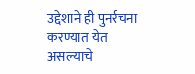उद्देशाने ही पुनर्रचना करण्यात येत असल्याचे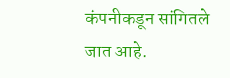कंपनीकडून सांगितले जात आहे.